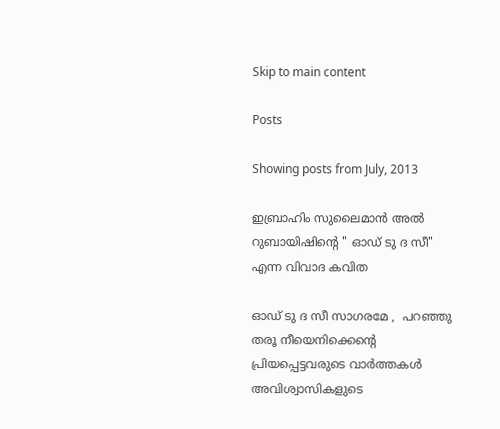Skip to main content

Posts

Showing posts from July, 2013

ഇബ്രാഹിം സുലൈമാന്‍ അല്‍ റുബായിഷിന്‍റെ " ഓഡ് ടു ദ സീ" എന്ന വിവാദ കവിത

ഓഡ് ടു ദ സീ സാഗരമേ ,  പറഞ്ഞു തരൂ നീയെനിക്കെന്‍റെ   പ്രിയപ്പെട്ടവരുടെ വാര്‍ത്തകള്‍ അവിശ്വാസികളുടെ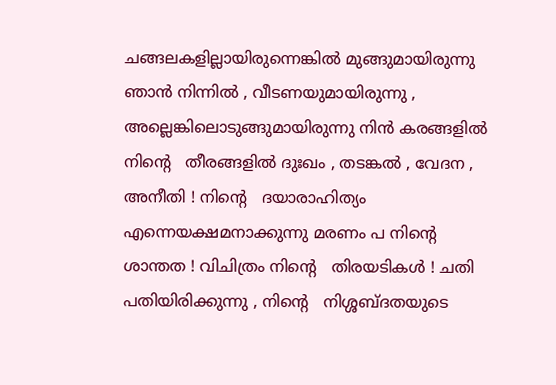ചങ്ങലകളില്ലായിരുന്നെങ്കില്‍ മുങ്ങുമായിരുന്നു ഞാന്‍ നിന്നില്‍ , വീടണയുമായിരുന്നു , അല്ലെങ്കിലൊടുങ്ങുമായിരുന്നു നിന്‍ കരങ്ങളില്‍ നിന്‍റെ   തീരങ്ങളില്‍ ദുഃഖം , തടങ്കല്‍ , വേദന , അനീതി ! നിന്‍റെ   ദയാരാഹിത്യം എന്നെയക്ഷമനാക്കുന്നു മരണം പ നിന്‍റെ   ശാന്തത ! വിചിത്രം നിന്‍റെ   തിരയടികള്‍ ! ചതി പതിയിരിക്കുന്നു , നിന്‍റെ   നിശ്ശബ്ദതയുടെ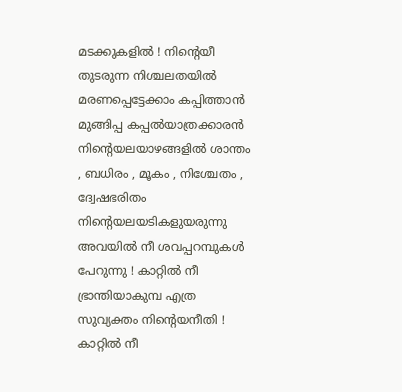മടക്കുകളില്‍ ! നിന്‍റെയീ തുടരുന്ന നിശ്ചലതയില്‍ മരണപ്പെട്ടേക്കാം കപ്പിത്താന്‍ മുങ്ങിപ്പ കപ്പല്‍യാത്രക്കാരന്‍ നിന്‍റെയലയാഴങ്ങളില്‍ ശാന്തം , ബധിരം , മൂകം , നിശ്ചേതം , ദ്വേഷഭരിതം നിന്‍റെയലയടികളുയരുന്നു അവയില്‍ നീ ശവപ്പറമ്പുകള്‍ പേറുന്നു ! കാറ്റില്‍ നീ ഭ്രാന്തിയാകുമ്പ എത്ര സുവ്യക്തം നിന്‍റെയനീതി ! കാറ്റില്‍ നീ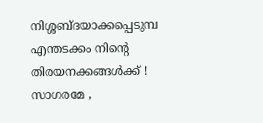നിശ്ശബ്ദയാക്കപ്പെടുമ്പ എന്തടക്കം നിന്‍റെ   തിരയനക്കങ്ങള്‍ക്ക് ! സാഗരമേ ,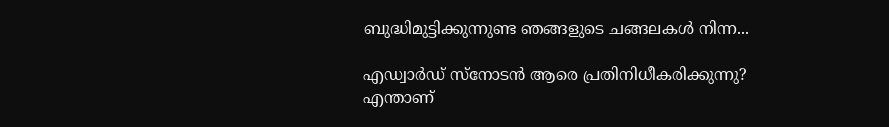ബുദ്ധിമുട്ടിക്കുന്നുണ്ട ഞങ്ങളുടെ ചങ്ങലകള്‍ നിന്ന...

എഡ്വാര്‍ഡ് സ്നോടന്‍ ആരെ പ്രതിനിധീകരിക്കുന്നു? എന്താണ്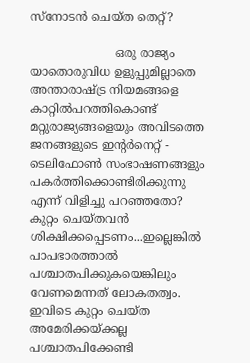സ്നോടന്‍ ചെയ്ത തെറ്റ്?

                       ഒരു രാജ്യം യാതൊരുവിധ ഉളുപ്പുമില്ലാതെ അന്താരാഷ്ട്ര നിയമങ്ങളെ കാറ്റില്‍പറത്തികൊണ്ട് മറ്റുരാജ്യങ്ങളെയും അവിടത്തെ ജനങ്ങളുടെ ഇന്റര്‍നെറ്റ്‌ - ടെലിഫോണ്‍ സംഭാഷണങ്ങളും പകര്‍ത്തിക്കൊണ്ടിരിക്കുന്നു എന്ന് വിളിച്ചു പറഞ്ഞതോ? കുറ്റം ചെയ്തവന്‍ ശിക്ഷിക്കപ്പെടണം...ഇല്ലെങ്കില്‍ പാപഭാരത്താല്‍ പശ്ചാതപിക്കുകയെങ്കിലും വേണമെന്നത് ലോകതത്വം. ഇവിടെ കുറ്റം ചെയ്ത അമേരിക്കയ്ക്കല്ല പശ്ചാതപിക്കേണ്ടി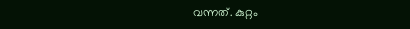വന്നത്. കുറ്റം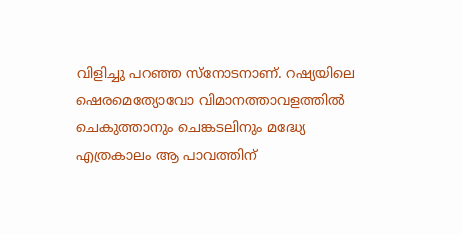വിളിച്ചു പറഞ്ഞ സ്നോടനാണ്. റഷ്യയിലെ ഷെരമെത്യോവോ വിമാനത്താവളത്തില്‍ ചെകുത്താനും ചെങ്കടലിനും മദ്ധ്യേ എത്രകാലം ആ പാവത്തിന്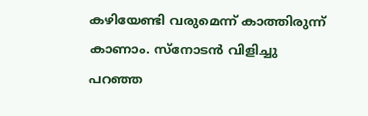കഴിയേണ്ടി വരുമെന്ന് കാത്തിരുന്ന്‍ കാണാം. സ്നോടന്‍ വിളിച്ചു പറഞ്ഞ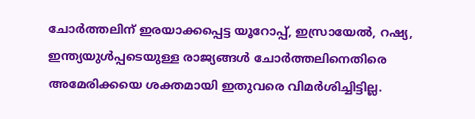ചോര്‍ത്തലിന് ഇരയാക്കപ്പെട്ട യൂറോപ്പ്‌, ഇസ്രായേല്‍, റഷ്യ, ഇന്ത്യയുള്‍പ്പടെയുള്ള രാജ്യങ്ങള്‍ ചോര്‍ത്തലിനെതിരെ അമേരിക്കയെ ശക്തമായി ഇതുവരെ വിമര്‍ശിച്ചിട്ടില്ല.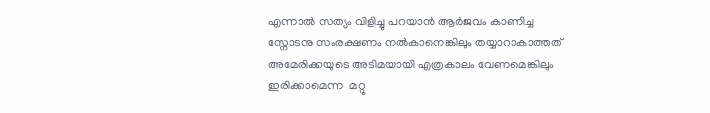എന്നാല്‍ സത്യം വിളിച്ചു പറയാന്‍ ആര്‍ജവം കാണിച്ച സ്നോടനു സംരക്ഷണം നല്‍കാനെങ്കിലും തയ്യാറാകാത്തത് അമേരിക്കയുടെ അടിമയായി എത്രകാലം വേണമെങ്കിലും ഇരിക്കാമെന്ന  മറ്റു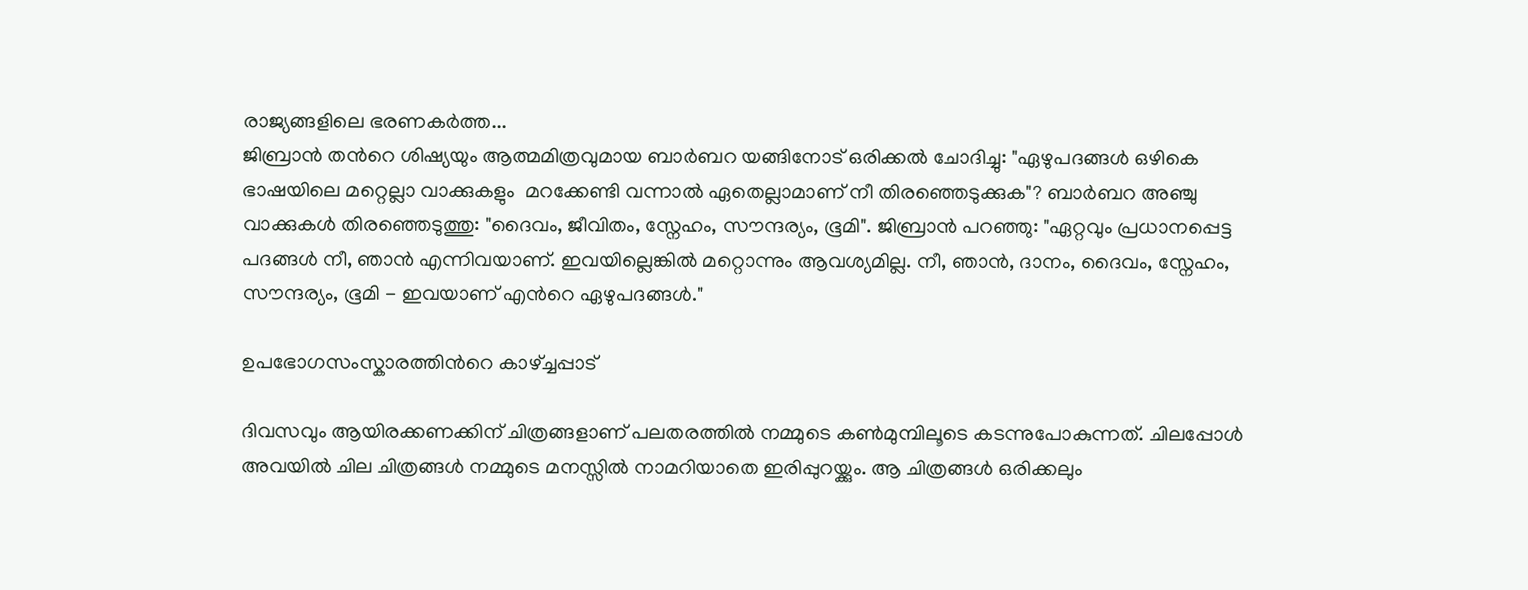രാജ്യങ്ങളിലെ ഭരണകര്‍ത്ത...
ജിബ്രാന്‍ തന്‍റെ ശിഷ്യയും ആത്മമിത്രവുമായ ബാര്‍ബറ യങ്ങിനോട് ഒരിക്കല്‍ ചോദിച്ചു: "ഏഴുപദങ്ങള്‍ ഒഴികെ ഭാഷയിലെ മറ്റെല്ലാ വാക്കുകളും  മറക്കേണ്ടി വന്നാല്‍ ഏതെല്ലാമാണ് നീ തിരഞ്ഞെടുക്കുക"? ബാര്‍ബറ അഞ്ചു വാക്കുകള്‍ തിരഞ്ഞെടുത്തു: "ദൈവം, ജീവിതം, സ്നേഹം, സൗന്ദര്യം, ഭൂമി". ജിബ്രാന്‍ പറഞ്ഞു: "ഏറ്റവും പ്രധാനപ്പെട്ട പദങ്ങള്‍ നീ, ഞാന്‍ എന്നിവയാണ്. ഇവയില്ലെങ്കില്‍ മറ്റൊന്നും ആവശ്യമില്ല. നീ, ഞാന്‍, ദാനം, ദൈവം, സ്നേഹം, സൗന്ദര്യം, ഭൂമി - ഇവയാണ് എന്‍റെ ഏഴുപദങ്ങള്‍."

ഉപഭോഗസംസ്കാരത്തിന്‍റെ കാഴ്ച്ചപ്പാട്

ദിവസവും ആയിരക്കണക്കിന് ചിത്രങ്ങളാണ് പലതരത്തില്‍ നമ്മുടെ കണ്‍മുമ്പിലൂടെ കടന്നുപോകുന്നത്. ചിലപ്പോള്‍ അവയില്‍ ചില ചിത്രങ്ങള്‍ നമ്മുടെ മനസ്സില്‍ നാമറിയാതെ ഇരിപ്പുറയ്ക്കും. ആ ചിത്രങ്ങള്‍ ഒരിക്കലും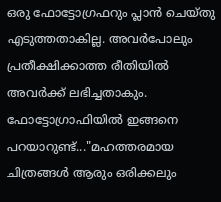ഒരു ഫോട്ടോഗ്രഫറും പ്ലാന്‍ ചെയ്തു എടുത്തതാകില്ല. അവര്‍പോലും പ്രതീക്ഷിക്കാത്ത രീതിയില്‍ അവര്‍ക്ക് ലഭിച്ചതാകും. ഫോട്ടോഗ്രാഫിയില്‍ ഇങ്ങനെ പറയാറുണ്ട്..."മഹത്തരമായ ചിത്രങ്ങള്‍ ആരും ഒരിക്കലും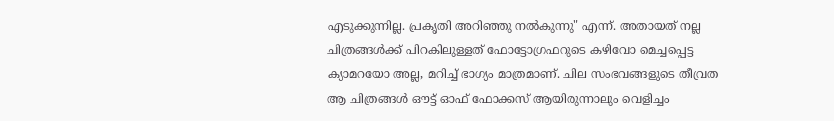എടുക്കുന്നില്ല. പ്രകൃതി അറിഞ്ഞു നല്‍കുന്നു" എന്ന്. അതായത്‌ നല്ല ചിത്രങ്ങള്‍ക്ക് പിറകിലുള്ളത് ഫോട്ടോഗ്രഫറുടെ കഴിവോ മെച്ചപ്പെട്ട ക്യാമറയോ അല്ല, മറിച്ച് ഭാഗ്യം മാത്രമാണ്. ചില സംഭവങ്ങളുടെ തീവ്രത ആ ചിത്രങ്ങള്‍ ഔട്ട്‌ ഓഫ് ഫോക്കസ് ആയിരുന്നാലും വെളിച്ചം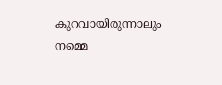കുറവായിരുന്നാലും നമ്മെ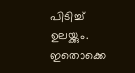പിടിച്ച് ഉലയ്ക്കും. ഇതൊക്കെ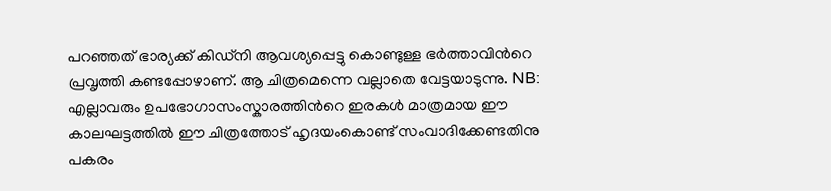പറഞ്ഞത്‌ ഭാര്യക്ക്‌ കിഡ്നി ആവശ്യപ്പെട്ടു കൊണ്ടുള്ള ഭര്‍ത്താവിന്‍റെ പ്രവൃത്തി കണ്ടപ്പോഴാണ്. ആ ചിത്രമെന്നെ വല്ലാതെ വേട്ടയാടുന്നു. NB: എല്ലാവരും ഉപഭോഗാസംസ്കാരത്തിന്‍റെ ഇരകള്‍ മാത്രമായ ഈ കാലഘട്ടത്തില്‍ ഈ ചിത്രത്തോട് ഹൃദയംകൊണ്ട് സംവാദിക്കേണ്ടതിനു പകരം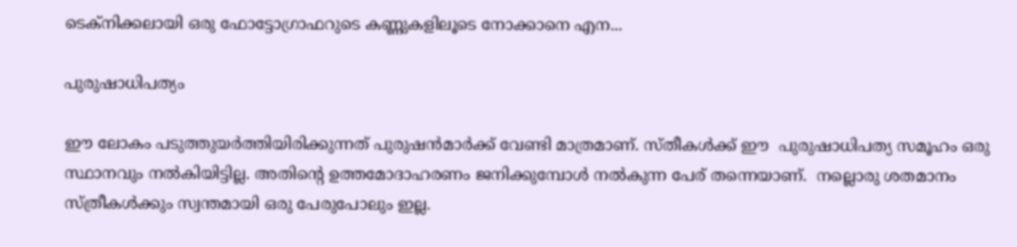ടെക്നിക്കലായി ഒരു ഫോട്ടോഗ്രാഫറുടെ കണ്ണുകളിലൂടെ നോക്കാനെ എന...

പുരുഷാധിപത്യം

ഈ ലോകം പടുത്തുയര്‍ത്തിയിരിക്കുന്നത് പുരുഷന്‍മാര്‍ക്ക്‌ വേണ്ടി മാത്രമാണ്. സ്തീകള്‍ക്ക് ഈ  പുരുഷാധിപത്യ സമൂഹം ഒരു സ്ഥാനവും നല്‍കിയിട്ടില്ല. അതിന്‍റെ ഉത്തമോദാഹരണം ജനിക്കുമ്പോള്‍ നല്‍കുന്ന പേര് തന്നെയാണ്.  നല്ലൊരു ശതമാനം സ്ത്രീകള്‍ക്കും സ്വന്തമായി ഒരു പേരുപോലും ഇല്ല.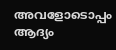അവളോടൊപ്പം ആദ്യം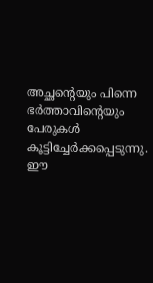അച്ഛന്‍റെയും പിന്നെ ഭര്‍ത്താവിന്‍റെയും പേരുകള്‍ കൂട്ടിച്ചേര്‍ക്കപ്പെടുന്നു. ഈ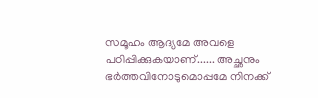സമൂഹം ആദ്യമേ അവളെ പഠിപ്പിക്കുകയാണ്...... അച്ഛനും ഭര്‍ത്തവിനോടുമൊപ്പമേ നിനക്ക്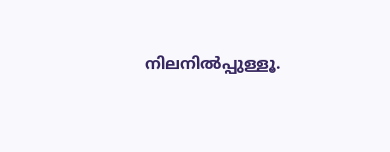നിലനില്‍പ്പുള്ളൂ.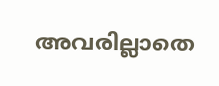അവരില്ലാതെ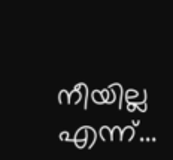നീയില്ല എന്ന്...